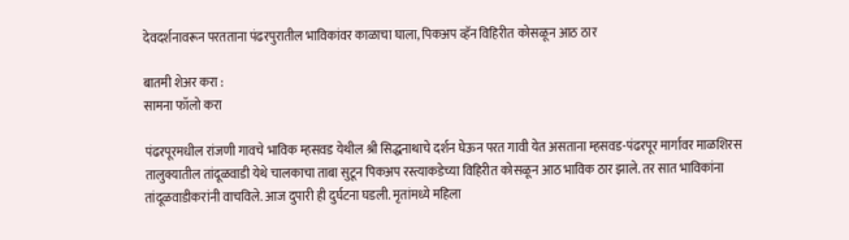देवदर्शनावरून परतताना पंढरपुरातील भाविकांवर काळाचा घाला, पिकअप व्हॅन विहिरीत कोसळून आठ ठार

बातमी शेअर करा :
सामना फॉलो करा

पंढरपूरमधील रांजणी गावचे भाविक म्हसवड येथील श्री सिद्धनाथाचे दर्शन घेऊन परत गावी येत असताना म्हसवड-पंढरपूर मार्गावर माळशिरस तालुक्यातील तांदूळवाडी येथे चालकाचा ताबा सुटून पिकअप रस्त्याकडेच्या विहिरीत कोसळून आठ भाविक ठार झाले. तर सात भाविकांना तांदूळवाडीकरांनी वाचविले. आज दुपारी ही दुर्घटना घडली. मृतांमध्ये महिला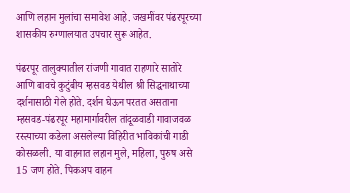आणि लहान मुलांचा समावेश आहे. जखमींवर पंढरपूरच्या शासकीय रुग्णालयात उपचार सुरू आहेत.

पंढरपूर तालुक्यातील रांजणी गावात राहणारे सातोरे आणि बावचे कुटुंबीय म्हसवड येथील श्री सिद्धनाथाच्या दर्शनासाठी गेले होते. दर्शन घेऊन परतत असताना म्हसवड-पंढरपूर महामार्गावरील तांदूळवाडी गावाजवळ रस्त्याच्या कडेला असलेल्या विहिरीत भाविकांची गाडी कोसळली. या वाहनात लहान मुले, महिला, पुरुष असे 15 जण होते. पिकअप वाहन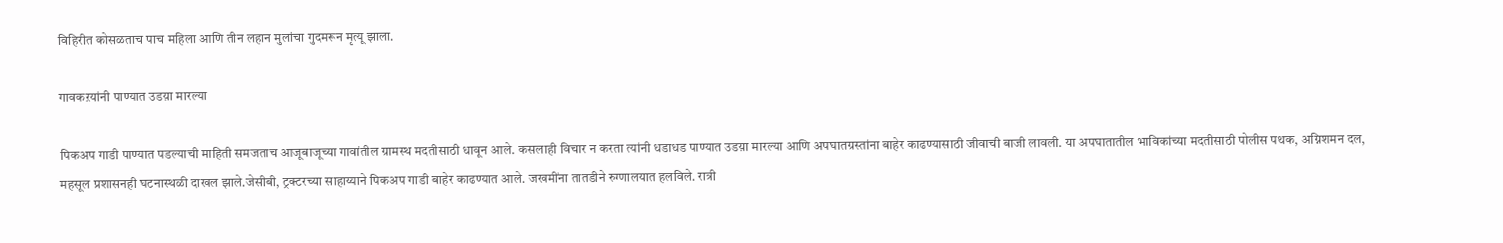विहिरीत कोसळताच पाच महिला आणि तीन लहान मुलांचा गुदमरून मृत्यू झाला.

गावकऱयांनी पाण्यात उडय़ा मारल्या

पिकअप गाडी पाण्यात पडल्याची माहिती समजताच आजूबाजूच्या गावांतील ग्रामस्थ मदतीसाठी धावून आले. कसलाही विचार न करता त्यांनी धडाधड पाण्यात उडय़ा मारल्या आणि अपघातग्रस्तांना बाहेर काढण्यासाठी जीवाची बाजी लावली. या अपघातातील भाविकांच्या मदतीसाठी पोलीस पथक, अग्निशमन दल, महसूल प्रशासनही घटनास्थळी दाखल झाले.जेसीबी, ट्रक्टरच्या साहाय्याने पिकअप गाडी बाहेर काढण्यात आले. जखमींना तातडीने रुग्णालयात हलविले. रात्री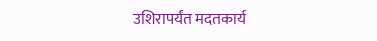उशिरापर्यंत मदतकार्य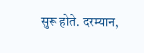सुरू होते. दरम्यान,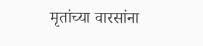मृतांच्या वारसांना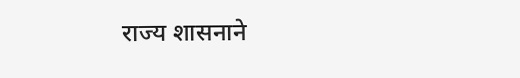राज्य शासनाने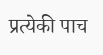प्रत्येकी पाच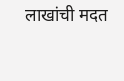लाखांची मदत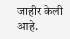जाहीर केली आहे.